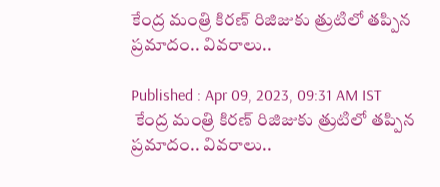కేంద్ర మంత్రి కిరణ్ రిజిజుకు త్రుటిలో తప్పిన ప్రమాదం.. వివరాలు..

Published : Apr 09, 2023, 09:31 AM IST
 కేంద్ర మంత్రి కిరణ్ రిజిజుకు త్రుటిలో తప్పిన ప్రమాదం.. వివరాలు..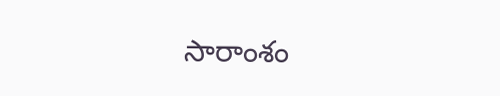సారాంశం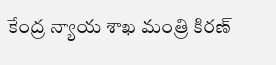కేంద్ర న్యాయ శాఖ మంత్రి కిరణ్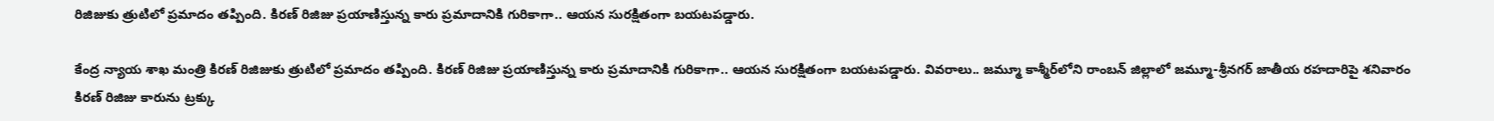రిజిజుకు త్రుటిలో ప్రమాదం తప్పింది. కిరణ్ రిజిజు ప్రయాణిస్తున్న కారు ప్రమాదానికి గురికాగా.. ఆయన సురక్షితంగా బయటపడ్డారు.

కేంద్ర న్యాయ శాఖ మంత్రి కిరణ్ రిజిజుకు త్రుటిలో ప్రమాదం తప్పింది. కిరణ్ రిజిజు ప్రయాణిస్తున్న కారు ప్రమాదానికి గురికాగా.. ఆయన సురక్షితంగా బయటపడ్డారు. వివరాలు.. జమ్మూ కాశ్మీర్‌లోని రాంబన్ జిల్లాలో జమ్మూ-శ్రీనగర్ జాతీయ రహదారిపై శనివారం కిరణ్ రిజిజు కారును ట్రక్కు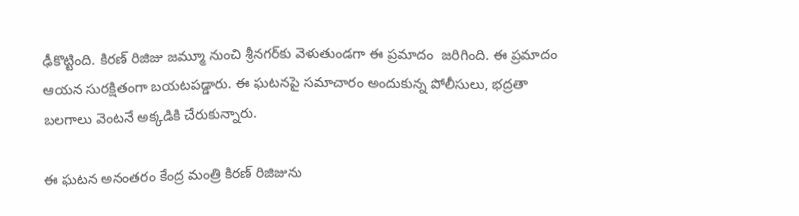ఢీకొట్టింది. కిరణ్ రిజిజు జమ్మూ నుంచి శ్రీనగర్‌కు వెళుతుండగా ఈ ప్రమాదం  జరిగింది. ఈ ప్రమాదం ఆయన సురక్షితంగా బయటపడ్డారు. ఈ ఘటనపై సమాచారం అందుకున్న పోలీసులు, భద్రతా బలగాలు వెంటనే అక్కడికి చేరుకున్నారు.

ఈ ఘటన అనంతరం కేంద్ర మంత్రి కిరణ్ రిజిజును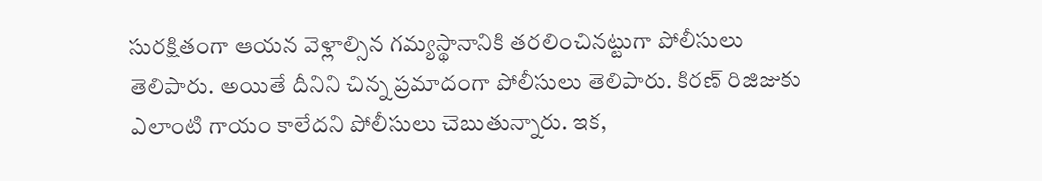సురక్షితంగా ఆయన వెళ్లాల్సిన గమ్యస్థానానికి తరలించినట్టుగా పోలీసులు తెలిపారు. అయితే దీనిని చిన్న ప్రమాదంగా పోలీసులు తెలిపారు. కిరణ్ రిజిజుకు ఎలాంటి గాయం కాలేదని పోలీసులు చెబుతున్నారు. ఇక,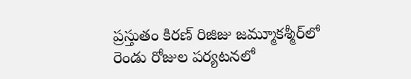ప్రస్తుతం కిరణ్ రిజిజు జమ్మూకశ్మీర్‌లో రెండు రోజుల పర్యటనలో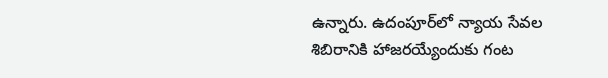ఉన్నారు. ఉదంపూర్‌లో న్యాయ సేవల శిబిరానికి హాజరయ్యేందుకు గంట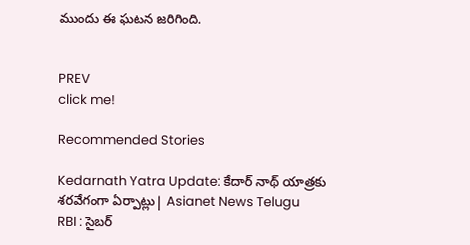ముందు ఈ ఘటన జరిగింది.


PREV
click me!

Recommended Stories

Kedarnath Yatra Update: కేదార్ నాథ్ యాత్రకు శరవేగంగా ఏర్పాట్లు| Asianet News Telugu
RBI : సైబర్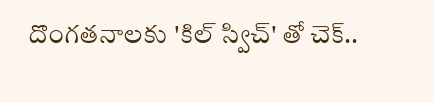దొంగతనాలకు 'కిల్ స్విచ్' తో చెక్..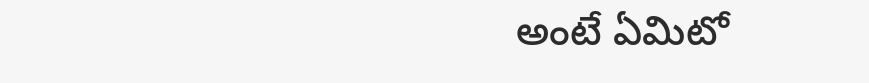అంటే ఏమిటో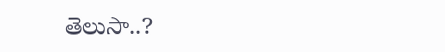తెలుసా..?